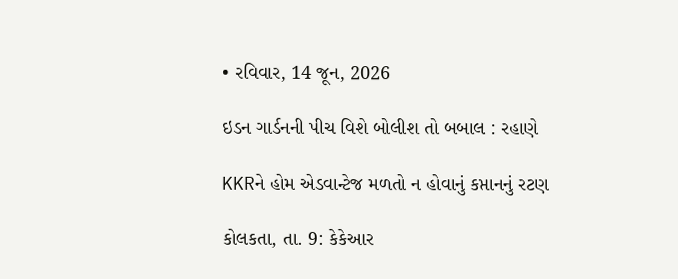• રવિવાર, 14 જૂન, 2026

ઇડન ગાર્ડનની પીચ વિશે બોલીશ તો બબાલ : રહાણે

KKRને હોમ એડવાન્ટેજ મળતો ન હોવાનું કપ્તાનનું રટણ

કોલકતા, તા. 9: કેકેઆર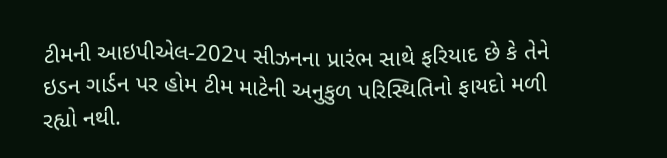ટીમની આઇપીએલ-202પ સીઝનના પ્રારંભ સાથે ફરિયાદ છે કે તેને ઇડન ગાર્ડન પર હોમ ટીમ માટેની અનુકુળ પરિસ્થિતિનો ફાયદો મળી રહ્યો નથી.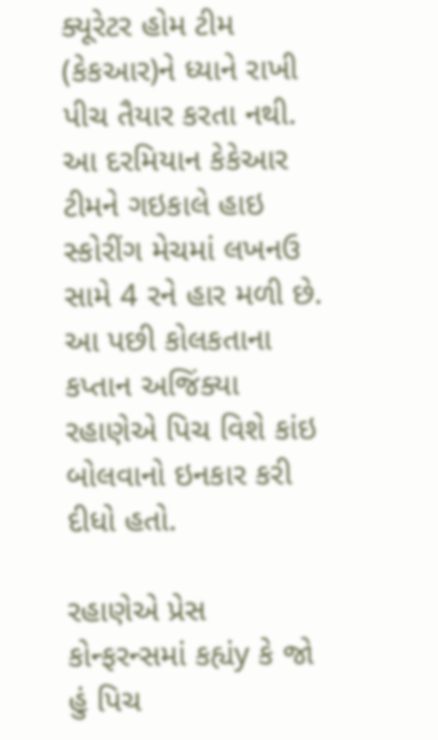ક્યૂરેટર હોમ ટીમ (કેકઆર)ને ધ્યાને રાખી પીચ તૈયાર કરતા નથી. આ દરમિયાન કેકેઆર ટીમને ગઇકાલે હાઇ સ્કોરીંગ મેચમાં લખનઉ સામે 4 રને હાર મળી છે. આ પછી કોલકતાના કપ્તાન અજિંક્યા રહાણેએ પિચ વિશે કાંઇ બોલવાનો ઇનકાર કરી દીધો હતો.

રહાણેએ પ્રેસ કોન્ફરન્સમાં કહ્યંy કે જો હું પિચ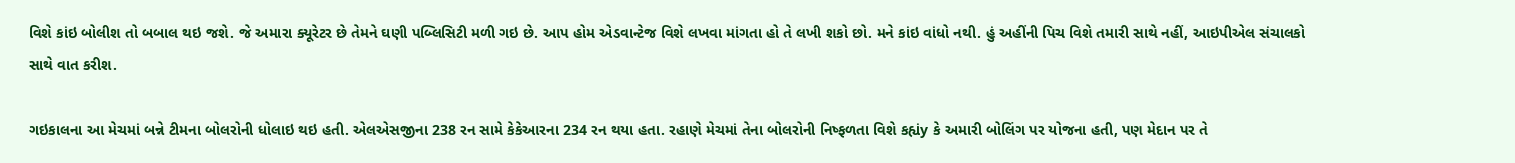વિશે કાંઇ બોલીશ તો બબાલ થઇ જશે. જે અમારા ક્યૂરેટર છે તેમને ઘણી પબ્લિસિટી મળી ગઇ છે. આપ હોમ એડવાન્ટેજ વિશે લખવા માંગતા હો તે લખી શકો છો. મને કાંઇ વાંધો નથી. હું અહીંની પિચ વિશે તમારી સાથે નહીં, આઇપીએલ સંચાલકો સાથે વાત કરીશ.

ગઇકાલના આ મેચમાં બન્ને ટીમના બોલરોની ધોલાઇ થઇ હતી. એલએસજીના 238 રન સામે કેકેઆરના 234 રન થયા હતા. રહાણે મેચમાં તેના બોલરોની નિષ્ફળતા વિશે કહ્યંy કે અમારી બોલિંગ પર યોજના હતી, પણ મેદાન પર તે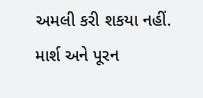અમલી કરી શકયા નહીં. માર્શ અને પૂરન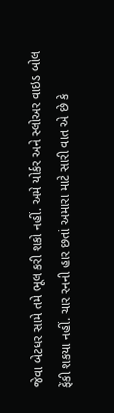જેવા બેટધર સામે તમે ભૂલ કરી શકો નહીં. અમે યોર્કર અને સ્લોઅર વાઇડ બોલ ફેંકી શકયા નહીં. ચાર રનની હાર છતાં અમારા માટે સારી વાત એ છે કે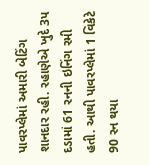પાવરપ્લેમાં અમારી બેટિંગ શાનદાર રહી. રહાણેએ ખુદે 3પ દડામાં 61 રનની ઇનિંગ રમી હતી. આથી પાવરપ્લેમાં 1 વિકેટે 90 રન થયા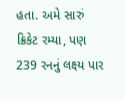હતા. અમે સારું ક્રિકેટ રમ્યા, પણ 239 રનનું લક્ષ્ય પાર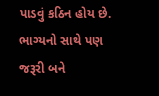પાડવું કઠિન હોય છે. ભાગ્યનો સાથે પણ જરૂરી બને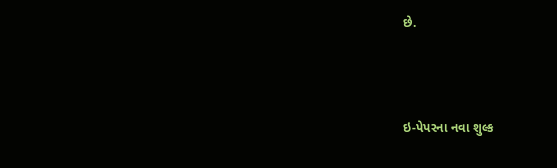છે.



ઇ-પેપરના નવા શુલ્ક